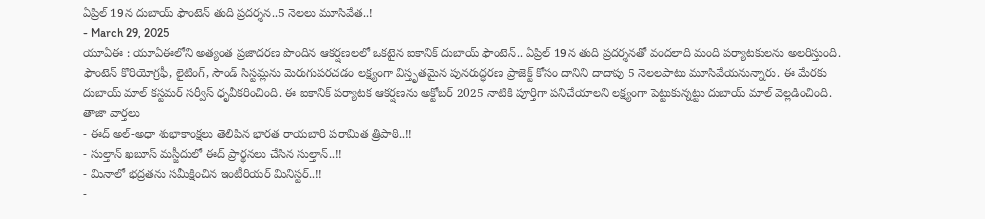ఏప్రిల్ 19న దుబాయ్ ఫౌంటెన్ తుది ప్రదర్శన..5 నెలలు మూసివేత..!
- March 29, 2025
యూఏఈ : యూఏఈలోని అత్యంత ప్రజాదరణ పొందిన ఆకర్షణలలో ఒకటైన ఐకానిక్ దుబాయ్ ఫౌంటెన్.. ఏప్రిల్ 19న తుది ప్రదర్శనతో వందలాది మంది పర్యాటకులను అలరిస్తుంది. ఫౌంటెన్ కొరియోగ్రఫీ, లైటింగ్, సౌండ్ సిస్టమ్లను మెరుగుపరచడం లక్ష్యంగా విస్తృతమైన పునరుద్ధరణ ప్రాజెక్ట్ కోసం దానిని దాదాపు 5 నెలలపాటు మూసివేయనున్నారు. ఈ మేరకు దుబాయ్ మాల్ కస్టమర్ సర్వీస్ ధృవీకరించింది. ఈ ఐకానిక్ పర్యాటక ఆకర్షణను అక్టోబర్ 2025 నాటికి పూర్తిగా పనిచేయాలని లక్ష్యంగా పెట్టుకున్నట్టు దుబాయ్ మాల్ వెల్లడించింది.
తాజా వార్తలు
- ఈద్ అల్-అధా శుభాకాంక్షలు తెలిపిన భారత రాయబారి పరామిత త్రిపాఠి..!!
- సుల్తాన్ ఖబూస్ మస్జీదులో ఈద్ ప్రార్థనలు చేసిన సుల్తాన్..!!
- మినాలో భద్రతను సమీక్షించిన ఇంటీరియర్ మినిస్టర్..!!
-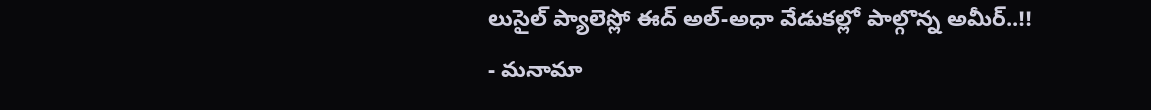లుసైల్ ప్యాలెస్లో ఈద్ అల్-అధా వేడుకల్లో పాల్గొన్న అమీర్..!!
- మనామా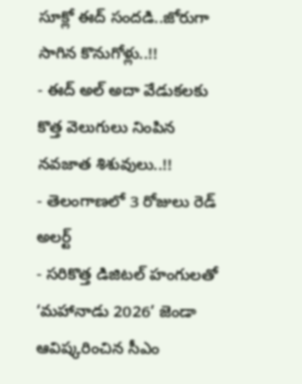సూక్లో ఈద్ సందడి..జోరుగా సాగిన కొనుగోళ్లు..!!
- ఈద్ అల్ అదా వేడుకలకు కొత్త వెలుగులు నింపిన నవజాత శిశువులు..!!
- తెలంగాణలో 3 రోజులు రెడ్ అలర్ట్
- సరికొత్త డిజిటల్ హంగులతో ‘మహానాడు 2026’ జెండా ఆవిష్కరించిన సీఎం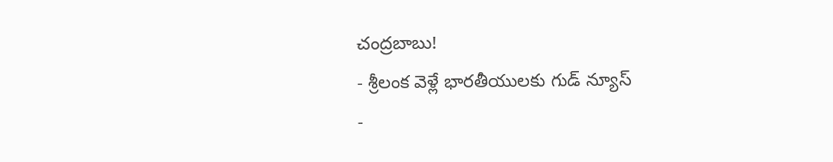చంద్రబాబు!
- శ్రీలంక వెళ్లే భారతీయులకు గుడ్ న్యూస్
-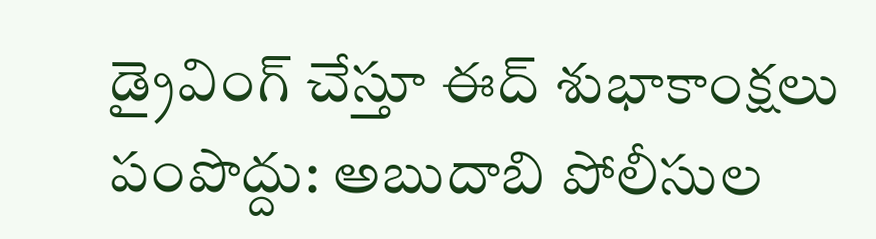డ్రైవింగ్ చేస్తూ ఈద్ శుభాకాంక్షలు పంపొద్దు: అబుదాబి పోలీసుల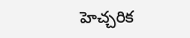హెచ్చరిక